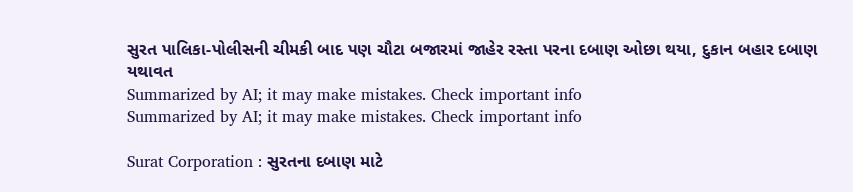સુરત પાલિકા-પોલીસની ચીમકી બાદ પણ ચૌટા બજારમાં જાહેર રસ્તા પરના દબાણ ઓછા થયા, દુકાન બહાર દબાણ યથાવત
Summarized by AI; it may make mistakes. Check important info
Summarized by AI; it may make mistakes. Check important info

Surat Corporation : સુરતના દબાણ માટે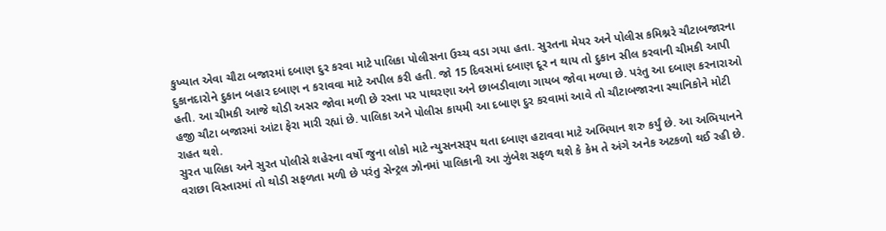કુખ્યાત એવા ચૌટા બજારમાં દબાણ દુર કરવા માટે પાલિકા પોલીસના ઉચ્ચ વડા ગયા હતા. સુરતના મેયર અને પોલીસ કમિશ્નરે ચૌટાબજારના દુકાનદારોને દુકાન બહાર દબાણ ન કરાવવા માટે અપીલ કરી હતી. જો 15 દિવસમાં દબાણ દૂર ન થાય તો દુકાન સીલ કરવાની ચીમકી આપી હતી. આ ચીમકી આજે થોડી અસર જોવા મળી છે રસ્તા પર પાથરણા અને છાબડીવાળા ગાયબ જોવા મળ્યા છે. પરંતુ આ દબાણ કરનારાઓ હજી ચૌટા બજારમાં આંટા ફેરા મારી રહ્યાં છે. પાલિકા અને પોલીસ કાયમી આ દબાણ દુર કરવામાં આવે તો ચૌટાબજારના સ્થાનિકોને મોટી રાહત થશે.
સુરત પાલિકા અને સુરત પોલીસે શહેરના વર્ષો જુના લોકો માટે ન્યુસનસરૂપ થતા દબાણ હટાવવા માટે અભિયાન શરુ કર્યું છે. આ અભિયાનને વરાછા વિસ્તારમાં તો થોડી સફળતા મળી છે પરંતુ સેન્ટ્રલ ઝોનમાં પાલિકાની આ ઝુંબેશ સફળ થશે કે કેમ તે અંગે અનેક અટકળો થઈ રહી છે.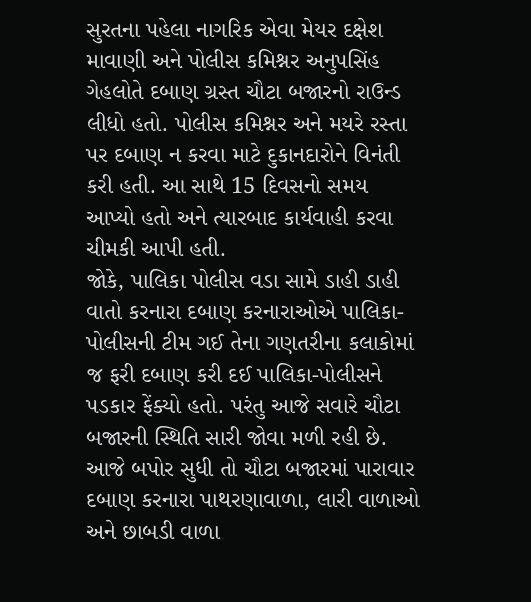સુરતના પહેલા નાગરિક એવા મેયર દક્ષેશ માવાણી અને પોલીસ કમિશ્નર અનુપસિંહ ગેહલોતે દબાણ ગ્રસ્ત ચૌટા બજારનો રાઉન્ડ લીધો હતો. પોલીસ કમિશ્નર અને મયરે રસ્તા પર દબાણ ન કરવા માટે દુકાનદારોને વિનંતી કરી હતી. આ સાથે 15 દિવસનો સમય આપ્યો હતો અને ત્યારબાદ કાર્યવાહી કરવા ચીમકી આપી હતી.
જોકે, પાલિકા પોલીસ વડા સામે ડાહી ડાહી વાતો કરનારા દબાણ કરનારાઓએ પાલિકા-પોલીસની ટીમ ગઈ તેના ગણતરીના કલાકોમાં જ ફરી દબાણ કરી દઈ પાલિકા-પોલીસને પડકાર ફેંક્યો હતો. પરંતુ આજે સવારે ચૌટા બજારની સ્થિતિ સારી જોવા મળી રહી છે. આજે બપોર સુધી તો ચૌટા બજારમાં પારાવાર દબાણ કરનારા પાથરણાવાળા, લારી વાળાઓ અને છાબડી વાળા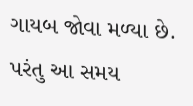ગાયબ જોવા મળ્યા છે. પરંતુ આ સમય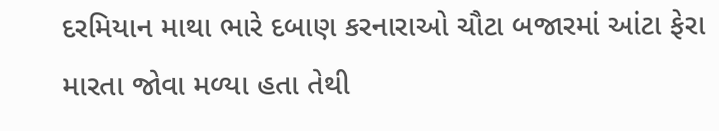દરમિયાન માથા ભારે દબાણ કરનારાઓ ચૌટા બજારમાં આંટા ફેરા મારતા જોવા મળ્યા હતા તેથી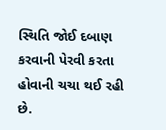સ્થિતિ જોઈ દબાણ કરવાની પેરવી કરતા હોવાની ચચા થઈ રહી છે.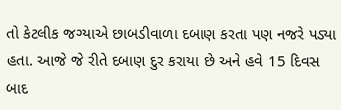તો કેટલીક જગ્યાએ છાબડીવાળા દબાણ કરતા પણ નજરે પડ્યા હતા. આજે જે રીતે દબાણ દુર કરાયા છે અને હવે 15 દિવસ બાદ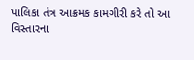પાલિકા તંત્ર આક્રમક કામગીરી કરે તો આ વિસ્તારના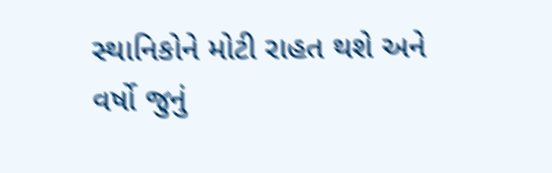સ્થાનિકોને મોટી રાહત થશે અને વર્ષો જુનું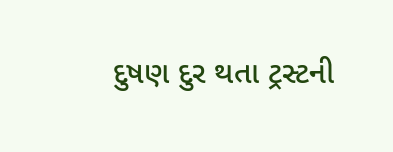દુષણ દુર થતા ટ્રસ્ટની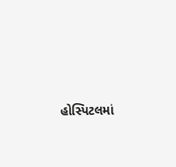હોસ્પિટલમાં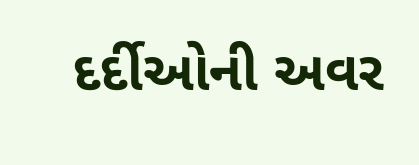દર્દીઓની અવર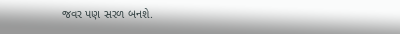જવર પણ સરળ બનશે.